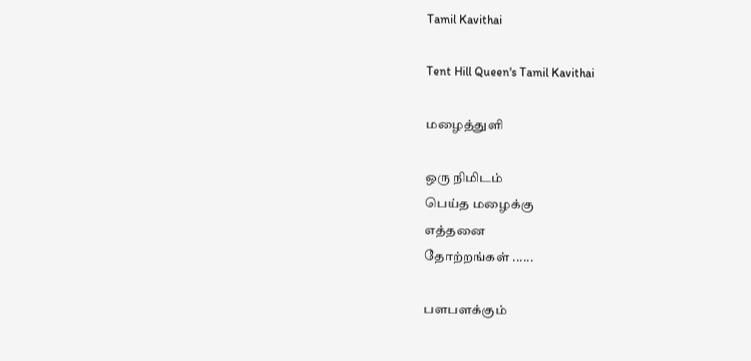Tamil Kavithai

Tent Hill Queen's Tamil Kavithai

மழைத்துளி

ஒரு நிமிடம்
பெய்த மழைக்கு
எத்தனை
தோற்றங்கள் ......

பளபளக்கும்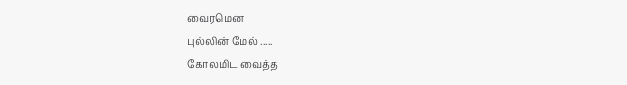வைரமென
புல்லின் மேல் .....
கோலமிட வைத்த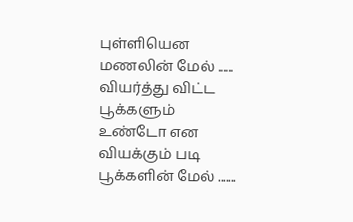புள்ளியென
மணலின் மேல் ......
வியர்த்து விட்ட
பூக்களும்
உண்டோ என
வியக்கும் படி
பூக்களின் மேல் .......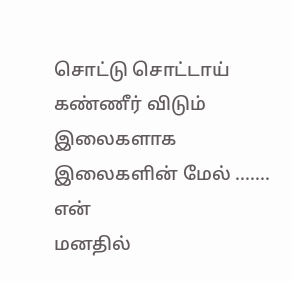சொட்டு சொட்டாய்
கண்ணீர் விடும்
இலைகளாக
இலைகளின் மேல் .......
என்
மனதில்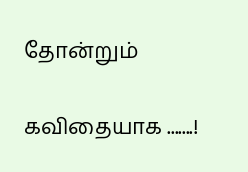தோன்றும்

கவிதையாக .......!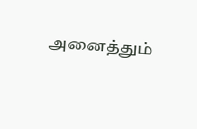அனைத்தும்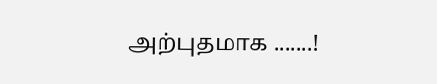அற்புதமாக .......!